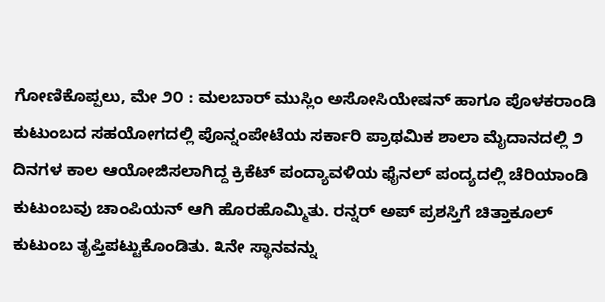ಗೋಣಿಕೊಪ್ಪಲು, ಮೇ ೨೦ : ಮಲಬಾರ್ ಮುಸ್ಲಿಂ ಅಸೋಸಿಯೇಷನ್ ಹಾಗೂ ಪೊಳಕರಾಂಡಿ ಕುಟುಂಬದ ಸಹಯೋಗದಲ್ಲಿ ಪೊನ್ನಂಪೇಟೆಯ ಸರ್ಕಾರಿ ಪ್ರಾಥಮಿಕ ಶಾಲಾ ಮೈದಾನದಲ್ಲಿ ೨ ದಿನಗಳ ಕಾಲ ಆಯೋಜಿಸಲಾಗಿದ್ದ ಕ್ರಿಕೆಟ್ ಪಂದ್ಯಾವಳಿಯ ಫೈನಲ್ ಪಂದ್ಯದಲ್ಲಿ ಚೆರಿಯಾಂಡಿ ಕುಟುಂಬವು ಚಾಂಪಿಯನ್ ಆಗಿ ಹೊರಹೊಮ್ಮಿತು. ರನ್ನರ್ ಅಪ್ ಪ್ರಶಸ್ತಿಗೆ ಚಿತ್ತಾಕೂಲ್ ಕುಟುಂಬ ತೃಪ್ತಿಪಟ್ಟುಕೊಂಡಿತು. ೩ನೇ ಸ್ಥಾನವನ್ನು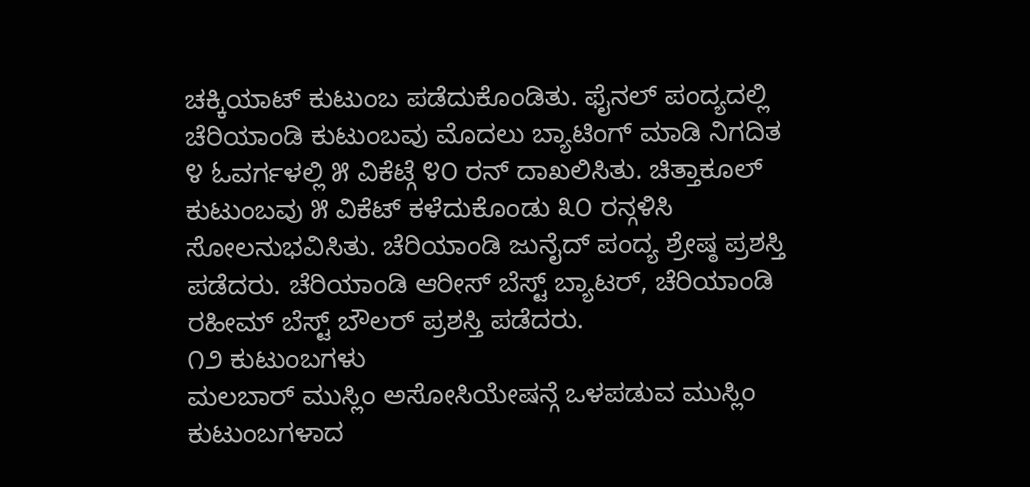ಚಕ್ಕಿಯಾಟ್ ಕುಟುಂಬ ಪಡೆದುಕೊಂಡಿತು. ಫೈನಲ್ ಪಂದ್ಯದಲ್ಲಿ ಚೆರಿಯಾಂಡಿ ಕುಟುಂಬವು ಮೊದಲು ಬ್ಯಾಟಿಂಗ್ ಮಾಡಿ ನಿಗದಿತ ೪ ಓವರ್ಗಳಲ್ಲಿ ೫ ವಿಕೆಟ್ಗೆ ೪೦ ರನ್ ದಾಖಲಿಸಿತು. ಚಿತ್ತಾಕೂಲ್ ಕುಟುಂಬವು ೫ ವಿಕೆಟ್ ಕಳೆದುಕೊಂಡು ೩೦ ರನ್ಗಳಿಸಿ ಸೋಲನುಭವಿಸಿತು. ಚೆರಿಯಾಂಡಿ ಜುನೈದ್ ಪಂದ್ಯ ಶ್ರೇಷ್ಠ ಪ್ರಶಸ್ತಿ ಪಡೆದರು. ಚೆರಿಯಾಂಡಿ ಆರೀಸ್ ಬೆಸ್ಟ್ ಬ್ಯಾಟರ್, ಚೆರಿಯಾಂಡಿ ರಹೀಮ್ ಬೆಸ್ಟ್ ಬೌಲರ್ ಪ್ರಶಸ್ತಿ ಪಡೆದರು.
೧೨ ಕುಟುಂಬಗಳು
ಮಲಬಾರ್ ಮುಸ್ಲಿಂ ಅಸೋಸಿಯೇಷನ್ಗೆ ಒಳಪಡುವ ಮುಸ್ಲಿಂ ಕುಟುಂಬಗಳಾದ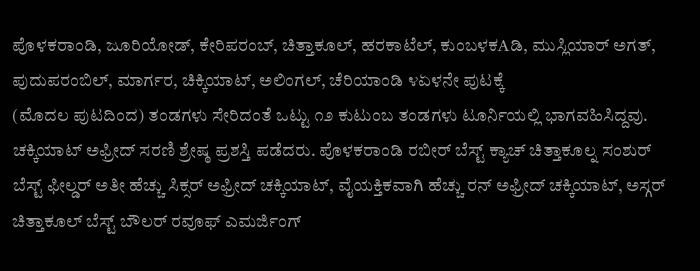ಪೊಳಕರಾಂಡಿ, ಜೂರಿಯೋಡ್, ಕೇರಿಪರಂಬ್, ಚಿತ್ತಾಕೂಲ್, ಹರಕಾಟೆಲ್, ಕುಂಬಳಕAಡಿ, ಮುಸ್ಲಿಯಾರ್ ಅಗತ್, ಪುದುಪರಂಬಿಲ್, ಮಾರ್ಗರ, ಚಿಕ್ಕಿಯಾಟ್, ಅಲಿಂಗಲ್, ಚೆರಿಯಾಂಡಿ ೪ಏಳನೇ ಪುಟಕ್ಕೆ
(ಮೊದಲ ಪುಟದಿಂದ) ತಂಡಗಳು ಸೇರಿದಂತೆ ಒಟ್ಟು ೧೨ ಕುಟುಂಬ ತಂಡಗಳು ಟೂರ್ನಿಯಲ್ಲಿ ಭಾಗವಹಿಸಿದ್ದವು.
ಚಕ್ಕಿಯಾಟ್ ಅಫ್ರೀದ್ ಸರಣಿ ಶ್ರೇಷ್ಠ ಪ್ರಶಸ್ತಿ ಪಡೆದರು. ಪೊಳಕರಾಂಡಿ ರಬೀರ್ ಬೆಸ್ಟ್ ಕ್ಯಾಚ್ ಚಿತ್ತಾಕೂಲ್ನ ಸಂಶುರ್ ಬೆಸ್ಟ್ ಫೀಲ್ಡರ್ ಅತೀ ಹೆಚ್ಚು ಸಿಕ್ಸರ್ ಅಫ್ರೀದ್ ಚಕ್ಕಿಯಾಟ್, ವೈಯಕ್ತಿಕವಾಗಿ ಹೆಚ್ಚು ರನ್ ಅಫ್ರೀದ್ ಚಕ್ಕಿಯಾಟ್, ಅಸ್ಗರ್ ಚಿತ್ತಾಕೂಲ್ ಬೆಸ್ಟ್ ಬೌಲರ್ ರವೂಫ್ ಎಮರ್ಜಿಂಗ್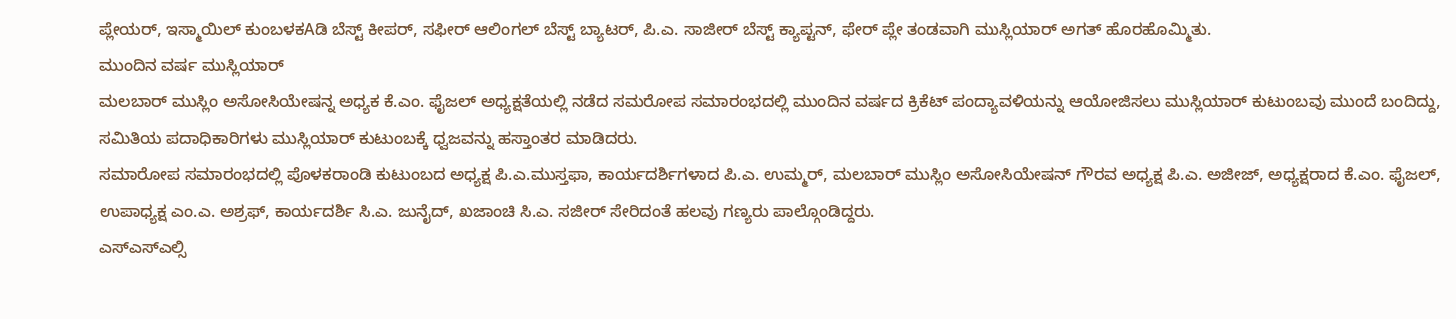ಪ್ಲೇಯರ್, ಇಸ್ಮಾಯಿಲ್ ಕುಂಬಳಕAಡಿ ಬೆಸ್ಟ್ ಕೀಪರ್, ಸಫೀರ್ ಆಲಿಂಗಲ್ ಬೆಸ್ಟ್ ಬ್ಯಾಟರ್, ಪಿ.ಎ. ಸಾಜೀರ್ ಬೆಸ್ಟ್ ಕ್ಯಾಪ್ಟನ್, ಫೇರ್ ಪ್ಲೇ ತಂಡವಾಗಿ ಮುಸ್ಲಿಯಾರ್ ಅಗತ್ ಹೊರಹೊಮ್ಮಿತು.
ಮುಂದಿನ ವರ್ಷ ಮುಸ್ಲಿಯಾರ್
ಮಲಬಾರ್ ಮುಸ್ಲಿಂ ಅಸೋಸಿಯೇಷನ್ನ ಅಧ್ಯಕ ಕೆ.ಎಂ. ಫೈಜಲ್ ಅಧ್ಯಕ್ಷತೆಯಲ್ಲಿ ನಡೆದ ಸಮರೋಪ ಸಮಾರಂಭದಲ್ಲಿ ಮುಂದಿನ ವರ್ಷದ ಕ್ರಿಕೆಟ್ ಪಂದ್ಯಾವಳಿಯನ್ನು ಆಯೋಜಿಸಲು ಮುಸ್ಲಿಯಾರ್ ಕುಟುಂಬವು ಮುಂದೆ ಬಂದಿದ್ದು, ಸಮಿತಿಯ ಪದಾಧಿಕಾರಿಗಳು ಮುಸ್ಲಿಯಾರ್ ಕುಟುಂಬಕ್ಕೆ ಧ್ವಜವನ್ನು ಹಸ್ತಾಂತರ ಮಾಡಿದರು.
ಸಮಾರೋಪ ಸಮಾರಂಭದಲ್ಲಿ ಪೊಳಕರಾಂಡಿ ಕುಟುಂಬದ ಅಧ್ಯಕ್ಷ ಪಿ.ಎ.ಮುಸ್ತಫಾ, ಕಾರ್ಯದರ್ಶಿಗಳಾದ ಪಿ.ಎ. ಉಮ್ಮರ್, ಮಲಬಾರ್ ಮುಸ್ಲಿಂ ಅಸೋಸಿಯೇಷನ್ ಗೌರವ ಅಧ್ಯಕ್ಷ ಪಿ.ಎ. ಅಜೀಜ್, ಅಧ್ಯಕ್ಷರಾದ ಕೆ.ಎಂ. ಫೈಜಲ್, ಉಪಾಧ್ಯಕ್ಷ ಎಂ.ಎ. ಅಶ್ರಫ್, ಕಾರ್ಯದರ್ಶಿ ಸಿ.ಎ. ಜುನೈದ್, ಖಜಾಂಚಿ ಸಿ.ಎ. ಸಜೀರ್ ಸೇರಿದಂತೆ ಹಲವು ಗಣ್ಯರು ಪಾಲ್ಗೊಂಡಿದ್ದರು.
ಎಸ್ಎಸ್ಎಲ್ಸಿ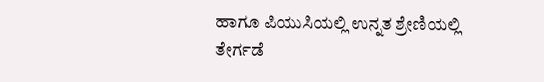ಹಾಗೂ ಪಿಯುಸಿಯಲ್ಲಿ ಉನ್ನತ ಶ್ರೇಣಿಯಲ್ಲಿ ತೇರ್ಗಡೆ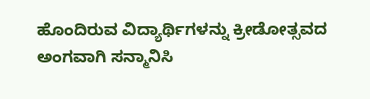ಹೊಂದಿರುವ ವಿದ್ಯಾರ್ಥಿಗಳನ್ನು ಕ್ರೀಡೋತ್ಸವದ ಅಂಗವಾಗಿ ಸನ್ಮಾನಿಸಿ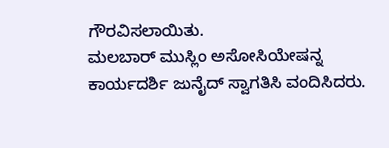ಗೌರವಿಸಲಾಯಿತು.
ಮಲಬಾರ್ ಮುಸ್ಲಿಂ ಅಸೋಸಿಯೇಷನ್ನ ಕಾರ್ಯದರ್ಶಿ ಜುನೈದ್ ಸ್ವಾಗತಿಸಿ ವಂದಿಸಿದರು.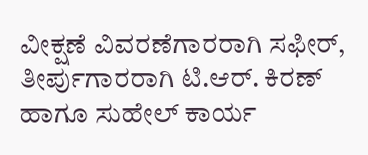ವೀಕ್ಷಣೆ ವಿವರಣೆಗಾರರಾಗಿ ಸಫೀರ್, ತೀರ್ಪುಗಾರರಾಗಿ ಟಿ.ಆರ್. ಕಿರಣ್ ಹಾಗೂ ಸುಹೇಲ್ ಕಾರ್ಯ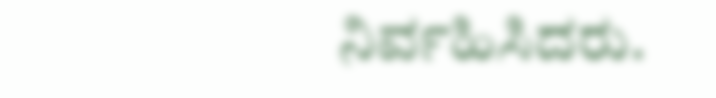ನಿರ್ವಹಿಸಿದರು.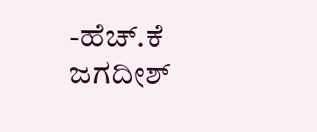-ಹೆಚ್.ಕೆ ಜಗದೀಶ್